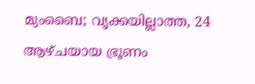മുംബൈ; വൃക്കയില്ലാത്ത, 24 ആഴ്ചയായ ഭ്രൂണം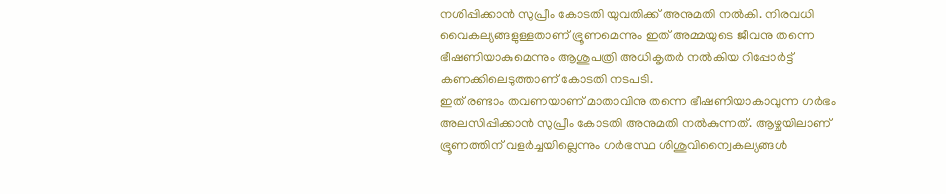നശിപ്പിക്കാൻ സുപ്രീം കോടതി യുവതിക്ക് അനുമതി നൽകി. നിരവധി വൈകല്യങ്ങളുള്ളതാണ് ഭ്രൂണമെന്നും ഇത് അമ്മയുടെ ജീവനു തന്നെ ഭീഷണിയാകുമെന്നും ആശുപത്രി അധികൃതർ നൽകിയ റിപ്പോർട്ട് കണക്കിലെടുത്താണ് കോടതി നടപടി.
ഇത് രണ്ടാം തവണയാണ് മാതാവിനു തന്നെ ഭീഷണിയാകാവുന്ന ഗർഭം അലസിപ്പിക്കാൻ സുപ്രീം കോടതി അനുമതി നൽകുന്നത്. ആഴ്ചയിലാണ് ഭ്രൂണത്തിന് വളർച്ചയില്ലെന്നും ഗർഭസ്ഥ ശിശുവിന്വൈകല്യങ്ങൾ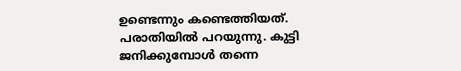ഉണ്ടെന്നും കണ്ടെത്തിയത്. പരാതിയിൽ പറയുന്നു. കുട്ടി ജനിക്കുമ്പോൾ തന്നെ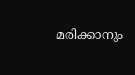മരിക്കാനും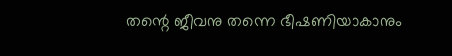തന്റെ ജീവനു തന്നെ ഭീഷണിയാകാനും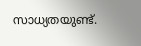സാധ്യതയുണ്ട്.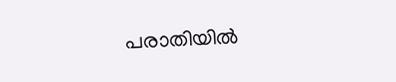പരാതിയിൽ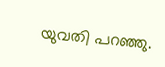യുവതി പറഞ്ഞു.